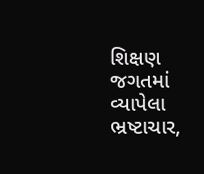શિક્ષણ જગતમાં વ્યાપેલા ભ્રષ્ટાચાર,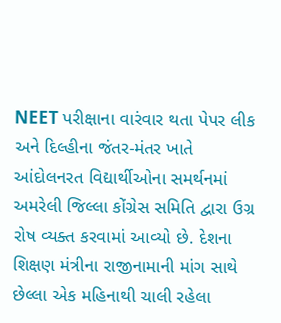NEET પરીક્ષાના વારંવાર થતા પેપર લીક અને દિલ્હીના જંતર-મંતર ખાતે આંદોલનરત વિદ્યાર્થીઓના સમર્થનમાં અમરેલી જિલ્લા કોંગ્રેસ સમિતિ દ્વારા ઉગ્ર રોષ વ્યક્ત કરવામાં આવ્યો છે. દેશના શિક્ષણ મંત્રીના રાજીનામાની માંગ સાથે છેલ્લા એક મહિનાથી ચાલી રહેલા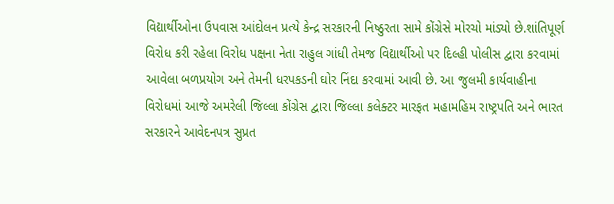વિદ્યાર્થીઓના ઉપવાસ આંદોલન પ્રત્યે કેન્દ્ર સરકારની નિષ્ઠુરતા સામે કોંગ્રેસે મોરચો માંડ્યો છે.શાંતિપૂર્ણ વિરોધ કરી રહેલા વિરોધ પક્ષના નેતા રાહુલ ગાંધી તેમજ વિદ્યાર્થીઓ પર દિલ્હી પોલીસ દ્વારા કરવામાં આવેલા બળપ્રયોગ અને તેમની ધરપકડની ઘોર નિંદા કરવામાં આવી છે. આ જુલમી કાર્યવાહીના વિરોધમાં આજે અમરેલી જિલ્લા કોંગ્રેસ દ્વારા જિલ્લા કલેક્ટર મારફત મહામહિમ રાષ્ટ્રપતિ અને ભારત સરકારને આવેદનપત્ર સુપ્રત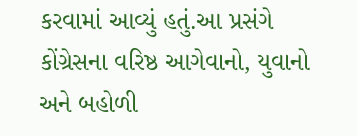કરવામાં આવ્યું હતું.આ પ્રસંગે કોંગ્રેસના વરિષ્ઠ આગેવાનો, યુવાનો અને બહોળી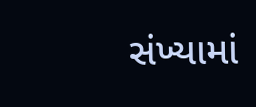સંખ્યામાં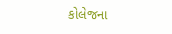કોલેજના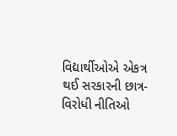વિદ્યાર્થીઓએ એકત્ર થઈ સરકારની છાત્ર-વિરોધી નીતિઓ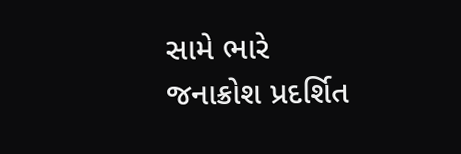સામે ભારે જનાક્રોશ પ્રદર્શિત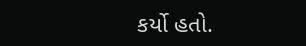કર્યો હતો.